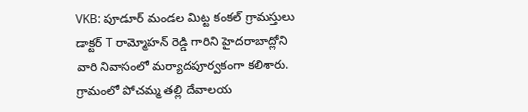VKB: పూడూర్ మండల మిట్ట కంకల్ గ్రామస్తులు డాక్టర్ T రామ్మోహన్ రెడ్డి గారిని హైదరాబాద్లోని వారి నివాసంలో మర్యాదపూర్వకంగా కలిశారు. గ్రామంలో పోచమ్మ తల్లి దేవాలయ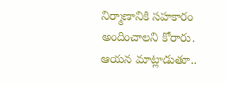నిర్మాణానికి సహకారం అందించాలని కోరారు. ఆయన మాట్లాడుతూ..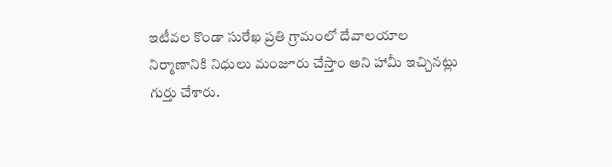ఇటీవల కొండా సురేఖ ప్రతి గ్రామంలో దేవాలయాల నిర్మాణానికి నిధులు మంజూరు చేస్తాం అని హామీ ఇచ్చినట్లు గుర్తు చేశారు.